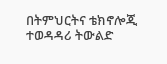በትምህርትና ቴክኖሎጂ ተወዳዳሪ ትውልድ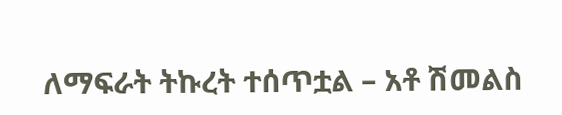ለማፍራት ትኩረት ተሰጥቷል – አቶ ሽመልስ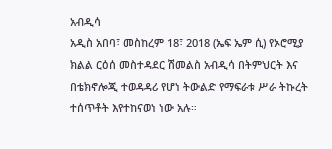አብዲሳ
አዲስ አበባ፣ መስከረም 18፣ 2018 (ኤፍ ኤም ሲ) የኦሮሚያ ክልል ርዕሰ መስተዳደር ሽመልስ አብዲሳ በትምህርት እና በቴክኖሎጂ ተወዳዳሪ የሆነ ትውልድ የማፍራቱ ሥራ ትኩረት ተሰጥቶት እየተከናወነ ነው አሉ።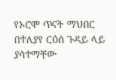የኦሮሞ ጥናት ማህበር በተለያየ ርዕሰ ጉዳይ ላይ ያሳተማቸው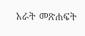አራት መጽሐፍት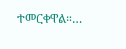ተመርቀዋል።…